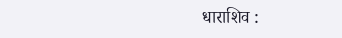धाराशिव :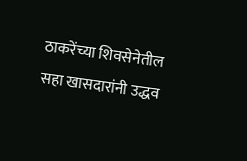ठाकरेंच्या शिवसेनेतील सहा खासदारांनी उद्धव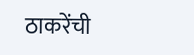ठाकरेंची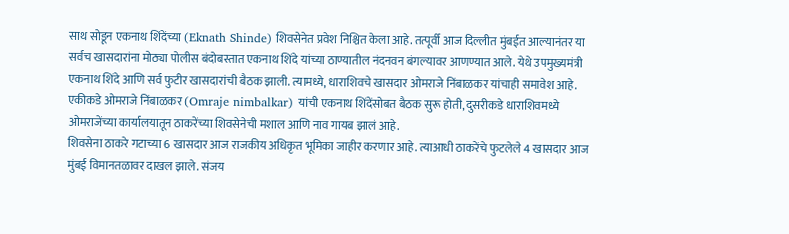साथ सोडून एकनाथ शिंदेंच्या (Eknath Shinde) शिवसेनेत प्रवेश निश्चित केला आहे. तत्पूर्वी आज दिल्लीत मुंबईत आल्यानंतर या सर्वच खासदारांना मोठ्या पोलीस बंदोबस्तात एकनाथ शिंदे यांच्या ठाण्यातील नंदनवन बंगल्यावर आणण्यात आले. येथे उपमुख्यमंत्री एकनाथ शिंदे आणि सर्व फुटीर खासदारांची बैठक झाली. त्यामध्ये, धाराशिवचे खासदार ओमराजे निंबाळकर यांचाही समावेश आहे. एकीकडे ओमराजे निंबाळकर (Omraje nimbalkar) यांची एकनाथ शिंदेंसोबत बैठक सुरू होती, दुसरीकडे धाराशिवमध्ये ओमराजेंच्या कार्यालयातून ठाकरेंच्या शिवसेनेची मशाल आणि नाव गायब झालं आहे.
शिवसेना ठाकरे गटाच्या 6 खासदार आज राजकीय अधिकृत भूमिका जाहीर करणार आहे. त्याआधी ठाकरेंचे फुटलेले 4 खासदार आज मुंबई विमानतळावर दाखल झाले. संजय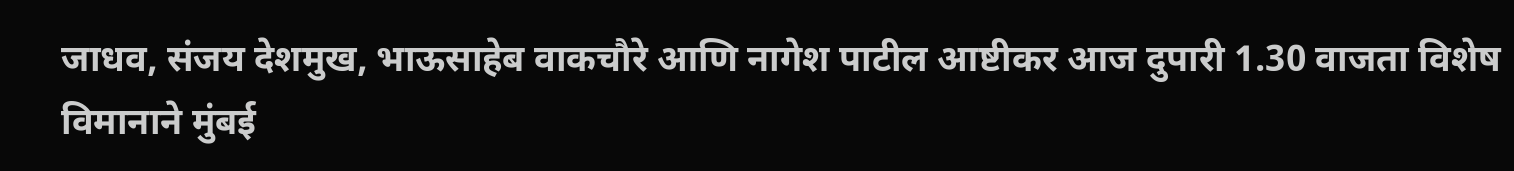जाधव, संजय देशमुख, भाऊसाहेब वाकचौरे आणि नागेश पाटील आष्टीकर आज दुपारी 1.30 वाजता विशेष विमानाने मुंबई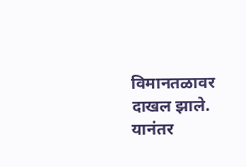विमानतळावर दाखल झाले. यानंतर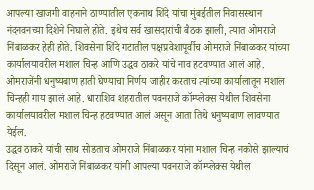आपल्या खाजगी वाहनाने ठाण्यातील एकनाथ शिंदे यांचा मुंबईतील निवासस्थान नंदनवनच्या दिशेने निघाले होते. इथेच सर्व खासदारांची बैठक झाली, त्यात ओमराजे निंबाळकर हेही होते. शिवसेना शिंदे गटातील पक्षप्रवेशापूर्वीच ओमराजे निंबाळकर यांच्या कार्यालयावरील मशाल चिन्ह आणि उद्धव ठाकरे यांचे नाव हटवण्यात आलं आहे. ओमराजेंनी धनुष्यबाण हाती घेण्याचा निर्णय जाहीर करताच त्यांच्या कार्यालातून मशाल चिन्हही गाय झालं आहे. धाराशिव शहरातील पवनराजे कॉम्प्लेक्स येथील शिवसेना कार्यालयावरील मशाल चिन्ह हटवण्यात आलं असून आता तिथे धनुष्यबाण लावण्यात येईल.
उद्धव ठाकरे यांची साथ सोडताच ओमराजे निंबाळकर यांना मशाल चिन्ह नकोसे झाल्याचं दिसून आलं. ओमराजे निंबाळकर यांनी आपल्या पवनराजे कॉम्प्लेक्स येथील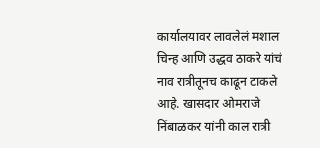कार्यालयावर लावलेलं मशाल चिन्ह आणि उद्धव ठाकरे यांचं नाव रात्रीतूनच काढून टाकले आहे. खासदार ओमराजे निंबाळकर यांनी काल रात्री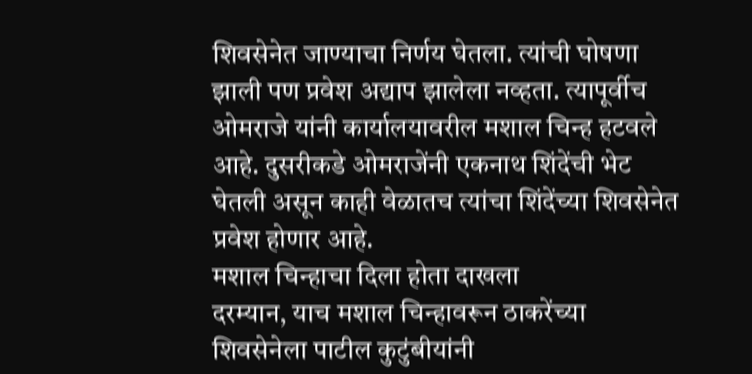शिवसेनेत जाण्याचा निर्णय घेतला. त्यांची घोषणा झाली पण प्रवेश अद्याप झालेला नव्हता. त्यापूर्वीच ओमराजे यांनी कार्यालयावरील मशाल चिन्ह हटवले आहे. दुसरीकडे ओमराजेंनी एकनाथ शिंदेंची भेट घेतली असून काही वेळातच त्यांचा शिंदेंच्या शिवसेनेत प्रवेश होणार आहे.
मशाल चिन्हाचा दिला होता दाखला
दरम्यान, याच मशाल चिन्हावरून ठाकरेंच्या शिवसेनेला पाटील कुटुंबीयांनी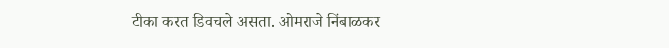टीका करत डिवचले असता. ओमराजे निंबाळकर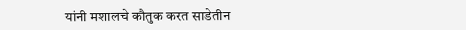यांनी मशालचे कौतुक करत साडेतीन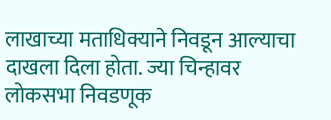लाखाच्या मताधिक्याने निवडून आल्याचा दाखला दिला होता. ज्या चिन्हावर लोकसभा निवडणूक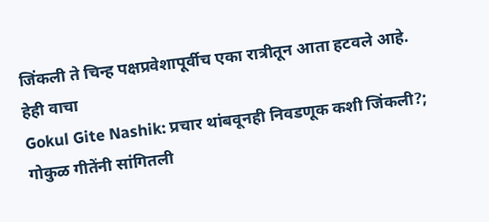जिंकली ते चिन्ह पक्षप्रवेशापूर्वीच एका रात्रीतून आता हटवले आहे.
हेही वाचा
Gokul Gite Nashik: प्रचार थांबवूनही निवडणूक कशी जिंकली?; गोकुळ गीतेंनी सांगितली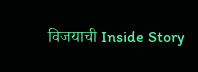विजयाची Inside Story